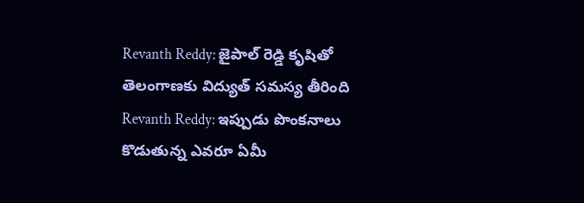Revanth Reddy: జైపాల్ రెడ్డి కృషితో తెలంగాణకు విద్యుత్ సమస్య తీరింది
Revanth Reddy: ఇప్పుడు పొంకనాలు కొడుతున్న ఎవరూ ఏమీ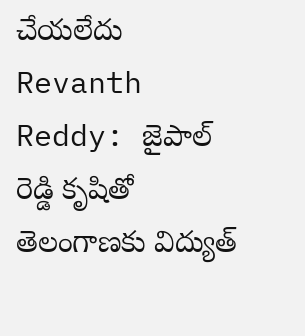చేయలేదు
Revanth Reddy: జైపాల్ రెడ్డి కృషితో తెలంగాణకు విద్యుత్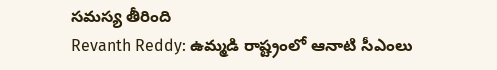సమస్య తీరింది
Revanth Reddy: ఉమ్మడి రాష్ట్రంలో ఆనాటి సీఎంలు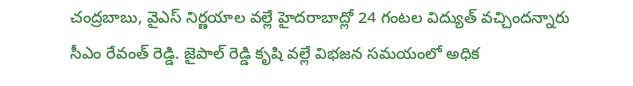చంద్రబాబు, వైఎస్ నిర్ణయాల వల్లే హైదరాబాద్లో 24 గంటల విద్యుత్ వచ్చిందన్నారు సీఎం రేవంత్ రెడ్డి. జైపాల్ రెడ్డి కృషి వల్లే విభజన సమయంలో అధిక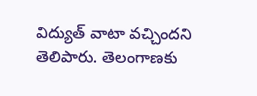విద్యుత్ వాటా వచ్చిందని తెలిపారు. తెలంగాణకు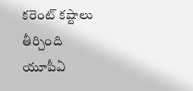కరెంట్ కష్టాలు తీర్చింది యూపీఏ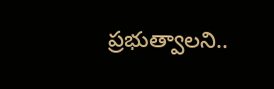ప్రభుత్వాలని..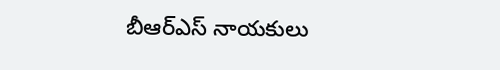బీఆర్ఎస్ నాయకులు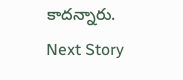కాదన్నారు.
Next Story